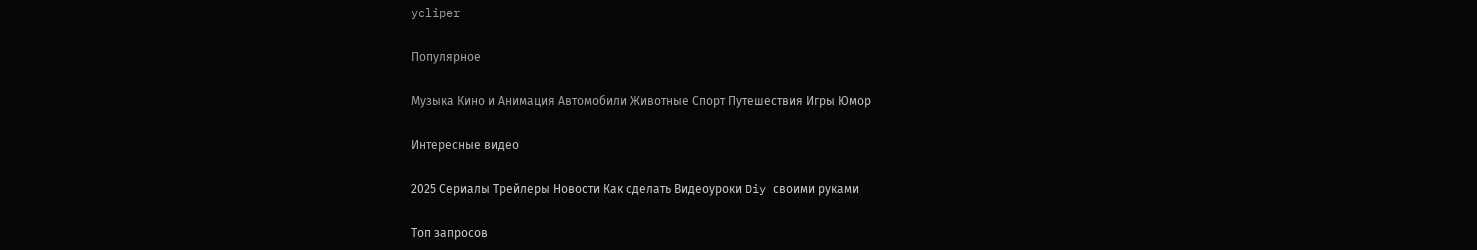ycliper

Популярное

Музыка Кино и Анимация Автомобили Животные Спорт Путешествия Игры Юмор

Интересные видео

2025 Сериалы Трейлеры Новости Как сделать Видеоуроки Diy своими руками

Топ запросов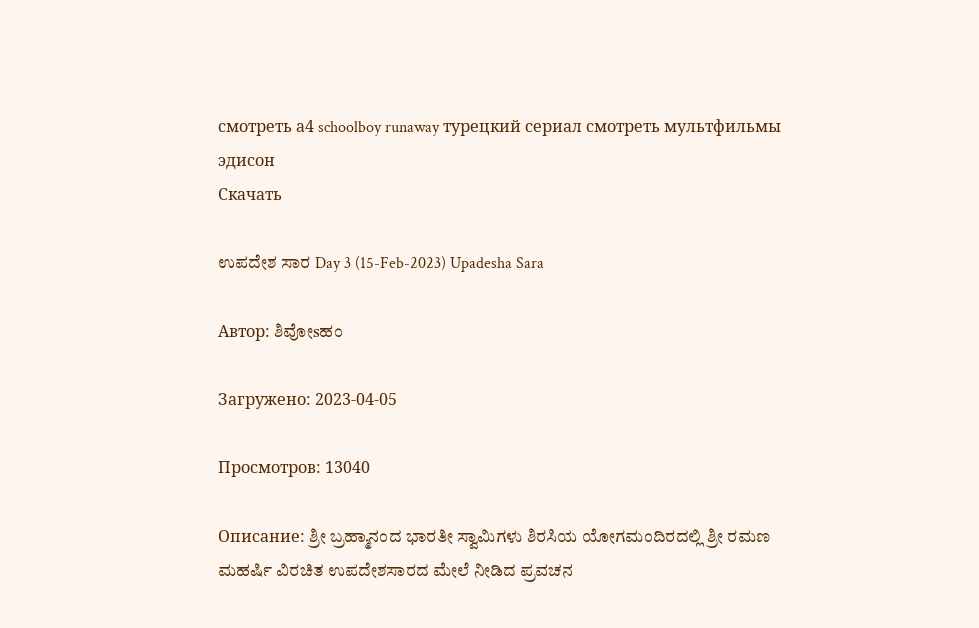смотреть а4 schoolboy runaway турецкий сериал смотреть мультфильмы эдисон
Скачать

ಉಪದೇಶ ಸಾರ Day 3 (15-Feb-2023) Upadesha Sara

Автор: ಶಿವೋsಹಂ

Загружено: 2023-04-05

Просмотров: 13040

Описание: ಶ್ರೀ ಬ್ರಹ್ಮಾನಂದ ಭಾರತೀ ಸ್ವಾಮಿಗಳು ಶಿರಸಿಯ ಯೋಗಮಂದಿರದಲ್ಲಿ ಶ್ರೀ ರಮಣ ಮಹರ್ಷಿ ವಿರಚಿತ ಉಪದೇಶಸಾರದ ಮೇಲೆ ನೀಡಿದ ಪ್ರವಚನ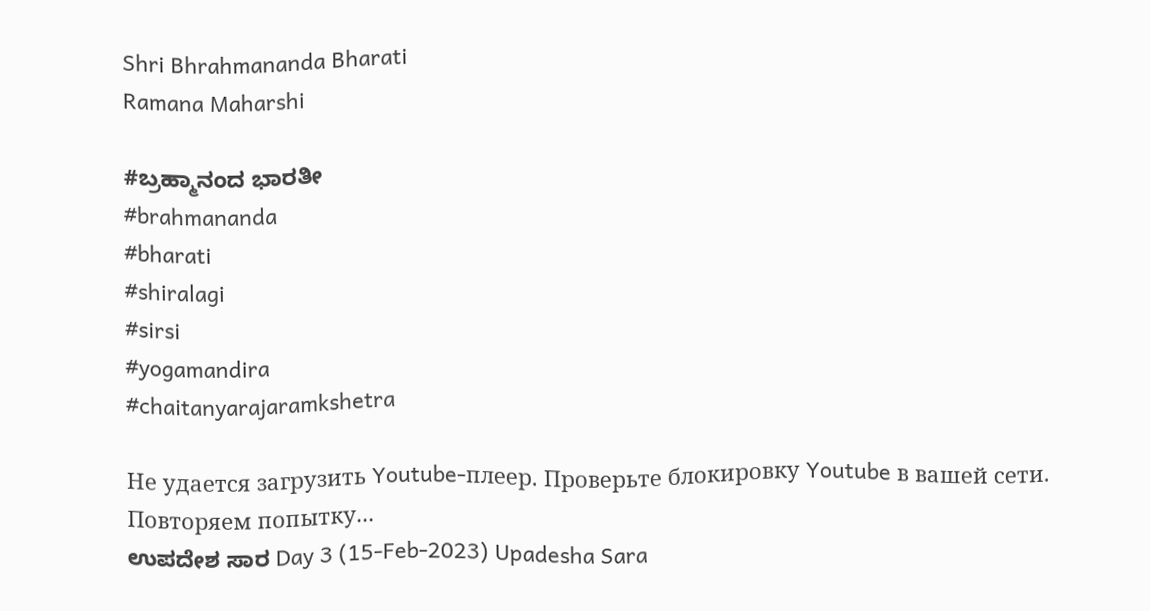Shri Bhrahmananda Bharati
Ramana Maharshi

#ಬ್ರಹ್ಮಾನಂದ ಭಾರತೀ
#brahmananda
#bharati
#shiralagi
#sirsi
#yogamandira
#chaitanyarajaramkshetra

Не удается загрузить Youtube-плеер. Проверьте блокировку Youtube в вашей сети.
Повторяем попытку...
ಉಪದೇಶ ಸಾರ Day 3 (15-Feb-2023) Upadesha Sara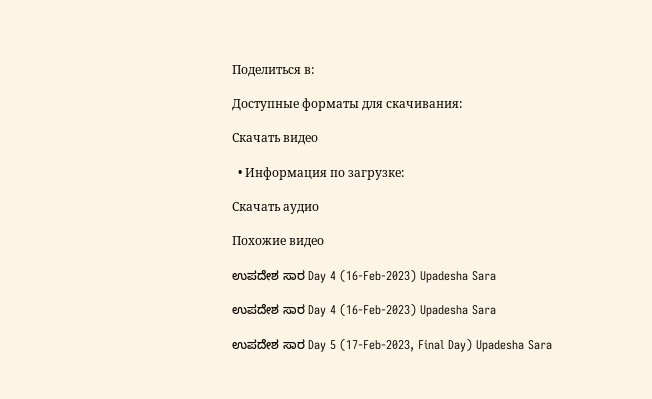Поделиться в:

Доступные форматы для скачивания:

Скачать видео

  • Информация по загрузке:

Скачать аудио

Похожие видео

ಉಪದೇಶ ಸಾರ Day 4 (16-Feb-2023) Upadesha Sara

ಉಪದೇಶ ಸಾರ Day 4 (16-Feb-2023) Upadesha Sara

ಉಪದೇಶ ಸಾರ Day 5 (17-Feb-2023, Final Day) Upadesha Sara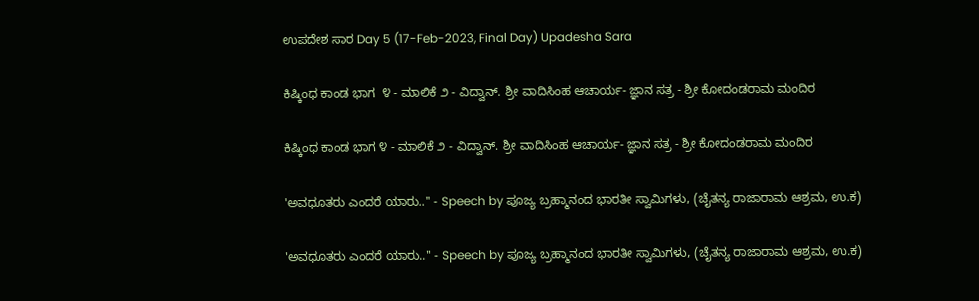ಉಪದೇಶ ಸಾರ Day 5 (17-Feb-2023, Final Day) Upadesha Sara

ಕಿಷ್ಕಿಂಧ ಕಾಂಡ ಭಾಗ  ೪ - ಮಾಲಿಕೆ ೨ - ವಿದ್ವಾನ್. ಶ್ರೀ ವಾದಿಸಿಂಹ ಆಚಾರ್ಯ- ಜ್ಞಾನ ಸತ್ರ - ಶ್ರೀ ಕೋದಂಡರಾಮ ಮಂದಿರ

ಕಿಷ್ಕಿಂಧ ಕಾಂಡ ಭಾಗ ೪ - ಮಾಲಿಕೆ ೨ - ವಿದ್ವಾನ್. ಶ್ರೀ ವಾದಿಸಿಂಹ ಆಚಾರ್ಯ- ಜ್ಞಾನ ಸತ್ರ - ಶ್ರೀ ಕೋದಂಡರಾಮ ಮಂದಿರ

'ಅವಧೂತರು ಎಂದರೆ ಯಾರು..'' - Speech by ಪೂಜ್ಯ ಬ್ರಹ್ಮಾನಂದ ಭಾರತೀ ಸ್ವಾಮಿಗಳು, (ಚೈತನ್ಯ ರಾಜಾರಾಮ ಆಶ್ರಮ, ಉ.ಕ)

'ಅವಧೂತರು ಎಂದರೆ ಯಾರು..'' - Speech by ಪೂಜ್ಯ ಬ್ರಹ್ಮಾನಂದ ಭಾರತೀ ಸ್ವಾಮಿಗಳು, (ಚೈತನ್ಯ ರಾಜಾರಾಮ ಆಶ್ರಮ, ಉ.ಕ)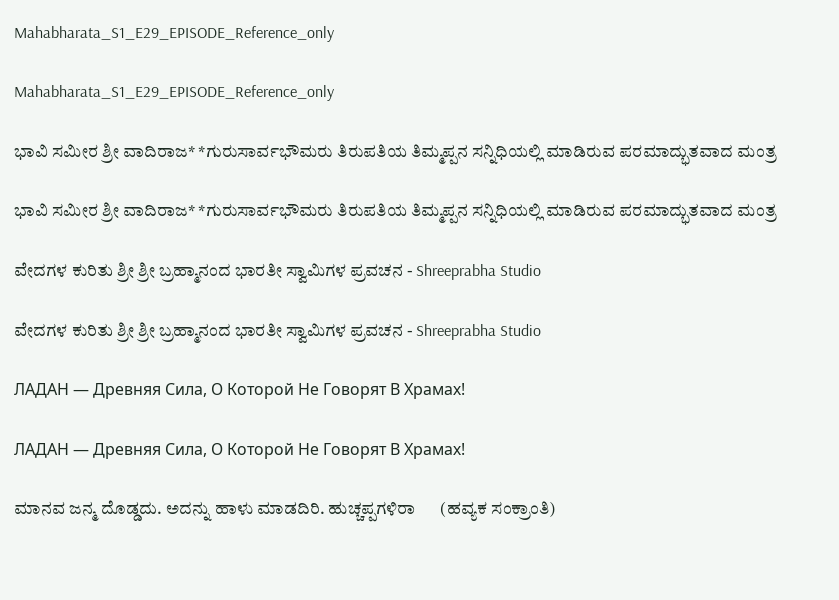Mahabharata_S1_E29_EPISODE_Reference_only

Mahabharata_S1_E29_EPISODE_Reference_only

ಭಾವಿ ಸಮೀರ ಶ್ರೀ ವಾದಿರಾಜ* *ಗುರುಸಾರ್ವಭೌಮರು ತಿರುಪತಿಯ ತಿಮ್ಮಪ್ಪನ ಸನ್ನಿಧಿಯಲ್ಲಿ ಮಾಡಿರುವ ಪರಮಾದ್ಭುತವಾದ ಮಂತ್ರ

ಭಾವಿ ಸಮೀರ ಶ್ರೀ ವಾದಿರಾಜ* *ಗುರುಸಾರ್ವಭೌಮರು ತಿರುಪತಿಯ ತಿಮ್ಮಪ್ಪನ ಸನ್ನಿಧಿಯಲ್ಲಿ ಮಾಡಿರುವ ಪರಮಾದ್ಭುತವಾದ ಮಂತ್ರ

ವೇದಗಳ ಕುರಿತು ಶ್ರೀ ಶ್ರೀ ಬ್ರಹ್ಮಾನಂದ ಭಾರತೀ ಸ್ವಾಮಿಗಳ ಪ್ರವಚನ - Shreeprabha Studio

ವೇದಗಳ ಕುರಿತು ಶ್ರೀ ಶ್ರೀ ಬ್ರಹ್ಮಾನಂದ ಭಾರತೀ ಸ್ವಾಮಿಗಳ ಪ್ರವಚನ - Shreeprabha Studio

ЛАДАН — Древняя Сила, О Которой Не Говорят В Храмах!

ЛАДАН — Древняя Сила, О Которой Не Говорят В Храмах!

ಮಾನವ ಜನ್ಮ ದೊಡ್ಡದು. ಅದನ್ನು ಹಾಳು ಮಾಡದಿರಿ. ಹುಚ್ಚಪ್ಪಗಳಿರಾ      (ಹವ್ಯಕ ಸಂಕ್ರಾಂತಿ)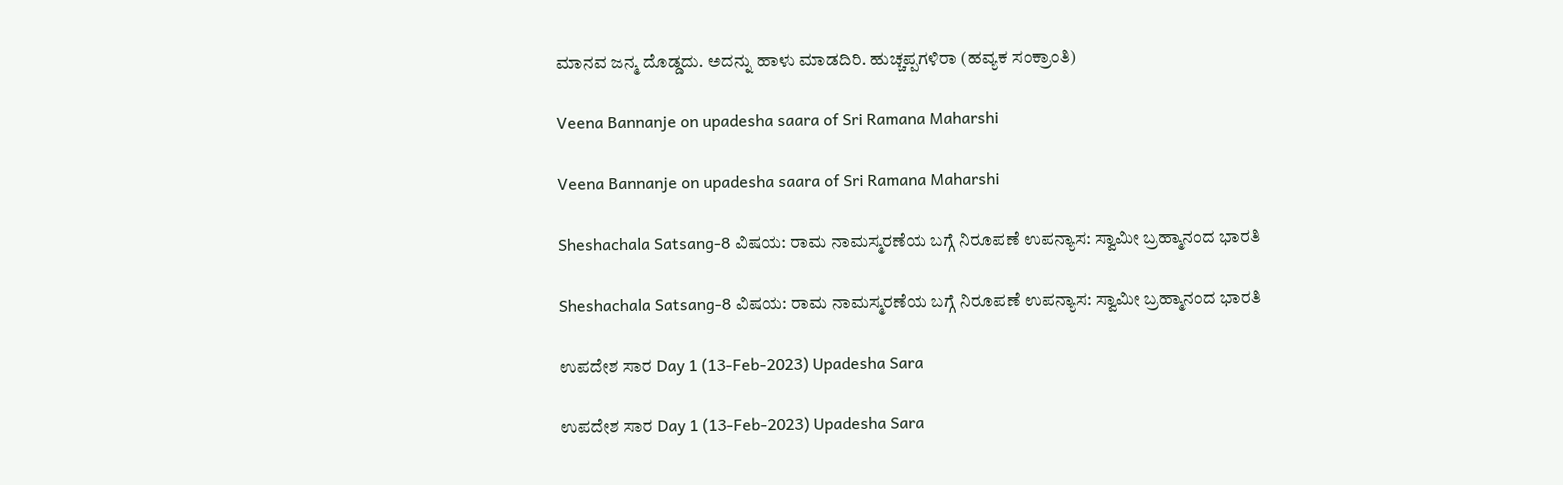ಮಾನವ ಜನ್ಮ ದೊಡ್ಡದು. ಅದನ್ನು ಹಾಳು ಮಾಡದಿರಿ. ಹುಚ್ಚಪ್ಪಗಳಿರಾ (ಹವ್ಯಕ ಸಂಕ್ರಾಂತಿ)

Veena Bannanje on upadesha saara of Sri Ramana Maharshi

Veena Bannanje on upadesha saara of Sri Ramana Maharshi

Sheshachala Satsang-8 ವಿಷಯ: ರಾಮ ನಾಮಸ್ಮರಣೆಯ ಬಗ್ಗೆ ನಿರೂಪಣೆ ಉಪನ್ಯಾಸ: ಸ್ವಾಮೀ ಬ್ರಹ್ಮಾನಂದ ಭಾರತಿ

Sheshachala Satsang-8 ವಿಷಯ: ರಾಮ ನಾಮಸ್ಮರಣೆಯ ಬಗ್ಗೆ ನಿರೂಪಣೆ ಉಪನ್ಯಾಸ: ಸ್ವಾಮೀ ಬ್ರಹ್ಮಾನಂದ ಭಾರತಿ

ಉಪದೇಶ ಸಾರ Day 1 (13-Feb-2023) Upadesha Sara

ಉಪದೇಶ ಸಾರ Day 1 (13-Feb-2023) Upadesha Sara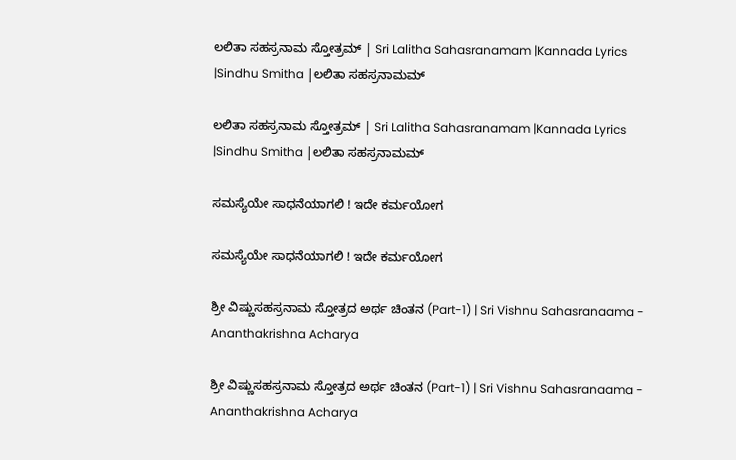ಲಲಿತಾ ಸಹಸ್ರನಾಮ ಸ್ತೋತ್ರಮ್ | Sri Lalitha Sahasranamam |Kannada Lyrics |Sindhu Smitha |ಲಲಿತಾ ಸಹಸ್ರನಾಮಮ್

ಲಲಿತಾ ಸಹಸ್ರನಾಮ ಸ್ತೋತ್ರಮ್ | Sri Lalitha Sahasranamam |Kannada Lyrics |Sindhu Smitha |ಲಲಿತಾ ಸಹಸ್ರನಾಮಮ್

ಸಮಸ್ಯೆಯೇ ಸಾಧನೆಯಾಗಲಿ ! ಇದೇ ಕರ್ಮಯೋಗ

ಸಮಸ್ಯೆಯೇ ಸಾಧನೆಯಾಗಲಿ ! ಇದೇ ಕರ್ಮಯೋಗ

ಶ್ರೀ ವಿಷ್ಣುಸಹಸ್ರನಾಮ ಸ್ತೋತ್ರದ ಅರ್ಥ ಚಿಂತನ (Part-1) | Sri Vishnu Sahasranaama - Ananthakrishna Acharya

ಶ್ರೀ ವಿಷ್ಣುಸಹಸ್ರನಾಮ ಸ್ತೋತ್ರದ ಅರ್ಥ ಚಿಂತನ (Part-1) | Sri Vishnu Sahasranaama - Ananthakrishna Acharya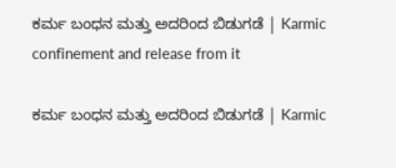ಕರ್ಮ ಬಂಧನ ಮತ್ತು ಅದರಿಂದ ಬಿಡುಗಡೆ | Karmic confinement and release from it

ಕರ್ಮ ಬಂಧನ ಮತ್ತು ಅದರಿಂದ ಬಿಡುಗಡೆ | Karmic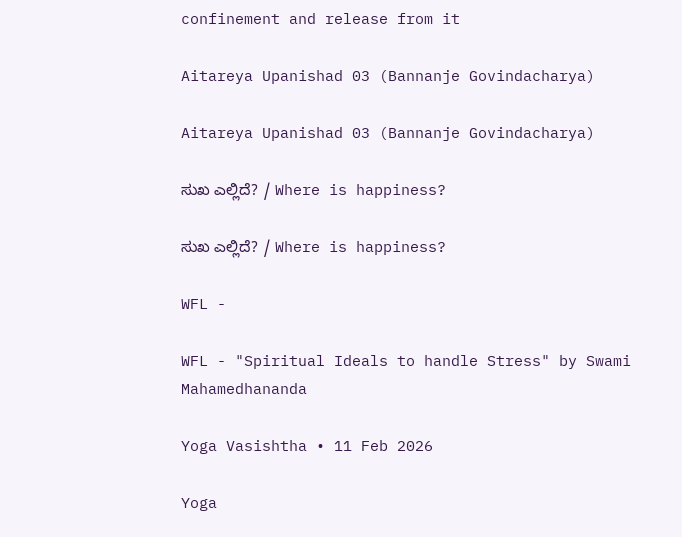confinement and release from it

Aitareya Upanishad 03 (Bannanje Govindacharya)

Aitareya Upanishad 03 (Bannanje Govindacharya)

ಸುಖ ಎಲ್ಲಿದೆ? / Where is happiness?

ಸುಖ ಎಲ್ಲಿದೆ? / Where is happiness?

WFL -

WFL - "Spiritual Ideals to handle Stress" by Swami Mahamedhananda

Yoga Vasishtha • 11 Feb 2026

Yoga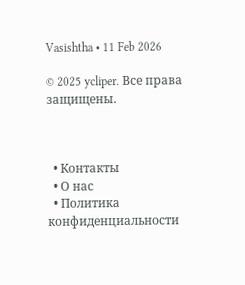Vasishtha • 11 Feb 2026

© 2025 ycliper. Все права защищены.



  • Контакты
  • О нас
  • Политика конфиденциальности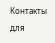Контакты для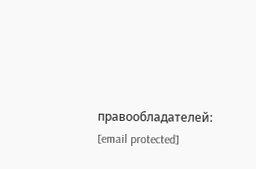правообладателей: [email protected]